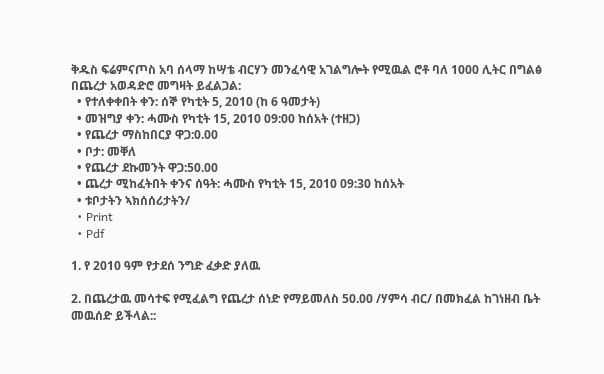ቅዱስ ፍሬምናጦስ አባ ሰላማ ከሣቴ ብርሃን መንፈሳዊ አገልግሎት የሚዉል ሮቶ ባለ 1000 ሊትር በግልፅ በጨረታ አወዳድሮ መግዛት ይፈልጋል:
  • የተለቀቀበት ቀን: ሰኞ የካቲት 5, 2010 (ከ 6 ዓመታት)
  • መዝግያ ቀን: ሓሙስ የካቲት 15, 2010 09:00 ከሰአት (ተዘጋ)
  • የጨረታ ማስከበርያ ዋጋ:0.00
  • ቦታ: መቐለ
  • የጨረታ ደኩመንት ዋጋ:50.00
  • ጨረታ ሚከፈትበት ቀንና ሰዓት: ሓሙስ የካቲት 15, 2010 09:30 ከሰአት
  • ቱቦታትን ኣክሰሰሪታትን/
  • Print
  • Pdf

1. የ 2010 ዓም የታደሰ ንግድ ፈቃድ ያለዉ

2. በጨረታዉ መሳተፍ የሚፈልግ የጨረታ ሰነድ የማይመለስ 50.00 /ሃምሳ ብር/ በመክፈል ከገነዘብ ቤት መዉሰድ ይችላል::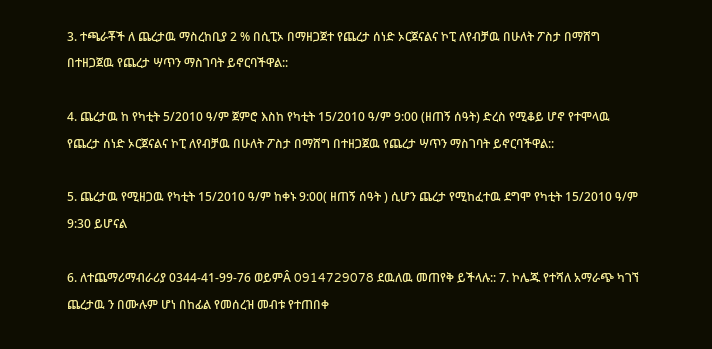3. ተጫራቾች ለ ጨረታዉ ማስረከቢያ 2 % በሲፒኦ በማዘጋጀተ የጨረታ ሰነድ ኦርጀናልና ኮፒ ለየብቻዉ በሁለት ፖስታ በማሸግ በተዘጋጀዉ የጨረታ ሣጥን ማስገባት ይኖርባችዋል::

4. ጨረታዉ ከ የካቲት 5/2010 ዓ/ም ጀምሮ እስከ የካቲት 15/2010 ዓ/ም 9:00 (ዘጠኝ ሰዓት) ድረስ የሚቆይ ሆኖ የተሞላዉ የጨረታ ሰነድ ኦርጀናልና ኮፒ ለየብቻዉ በሁለት ፖስታ በማሸግ በተዘጋጀዉ የጨረታ ሣጥን ማስገባት ይኖርባችዋል::

5. ጨረታዉ የሚዘጋዉ የካቲት 15/2010 ዓ/ም ከቀኑ 9:00( ዘጠኝ ሰዓት ) ሲሆን ጨረታ የሚከፈተዉ ደግሞ የካቲት 15/2010 ዓ/ም 9:30 ይሆናል

6. ለተጨማሪማብራሪያ 0344-41-99-76 ወይምÂ 0914729078 ደዉለዉ መጠየቅ ይችላሉ:: 7. ኮሌጁ የተሻለ አማራጭ ካገኘ ጨረታዉ ን በሙሉም ሆነ በከፊል የመሰረዝ መብቱ የተጠበቀ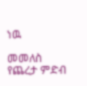ነዉ

መመለስ
የጨረታ ምድብ